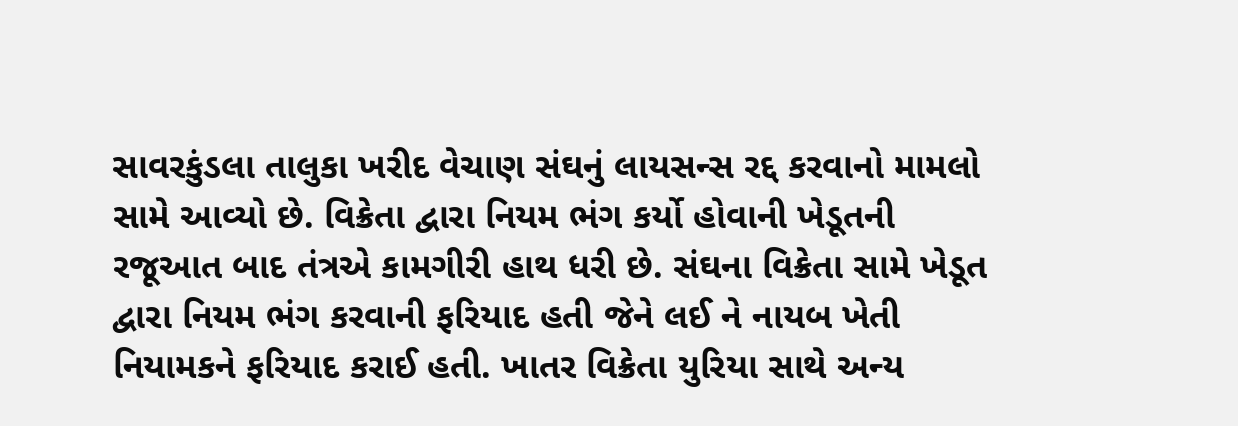સાવરકુંડલા તાલુકા ખરીદ વેચાણ સંઘનું લાયસન્સ રદ્દ કરવાનો મામલો સામે આવ્યો છે. વિક્રેતા દ્વારા નિયમ ભંગ કર્યો હોવાની ખેડૂતની રજૂઆત બાદ તંત્રએ કામગીરી હાથ ધરી છે. સંઘના વિક્રેતા સામે ખેડૂત દ્વારા નિયમ ભંગ કરવાની ફરિયાદ હતી જેને લઈ ને નાયબ ખેતી નિયામકને ફરિયાદ કરાઈ હતી. ખાતર વિક્રેતા યુરિયા સાથે અન્ય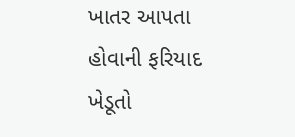ખાતર આપતા હોવાની ફરિયાદ ખેડૂતો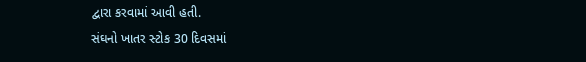દ્વારા કરવામાં આવી હતી.
સંઘનો ખાતર સ્ટોક 30 દિવસમાં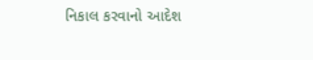નિકાલ કરવાનો આદેશ